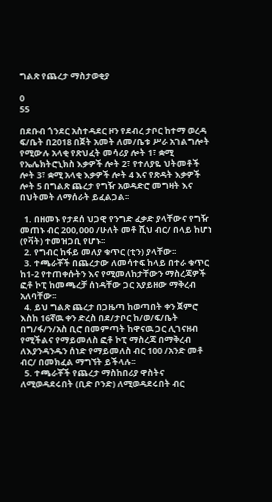ግልጽ የጨረታ ማስታወቂያ

0
55

በደቡብ ጎንደር አስተዳደር ዞን የደብረ ታቦር ከተማ ወረዳ ፍ/ቤት በ2018 በጀት አመት ለመ/ቤቱ ሥራ አገልግሎት የሚውሉ አላቂ የጽህፈት መሳሪያ ሎት 1፣ ቋሚ የኤሌክትሮኒክስ እቃዎች ሎት 2፣ የተለያዬ ህትመቶች ሎት 3፣ ቋሚ አላቂ እቃዎች ሎት 4 እና የጽዳት እቃዎች ሎት 5 በግልጽ ጨረታ የግዥ አወዳድሮ መግዛት እና በህትመት ለማሰራት ይፈልጋል፡፡

  1. በዘመኑ የታደሰ ህጋዊ የንግድ ፈቃድ ያላቸውና የግዥ መጠኑ ብር 200,000 /ሁለት መቶ ሺህ ብር/ በላይ ከሆነ (የቫት) ተመዝጋቢ የሆኑ፡፡
  2. የግብር ከፋይ መለያ ቁጥር (ቲን) ያላቸው፡፡
  3. ተጫራቾች በጨረታው ለመሳተፍ ከላይ በተራ ቁጥር ከ1-2 የተጠቀሱትን እና የሚመለከታቸውን ማስረጃዎች ፎቶ ኮፒ ከመጫረቻ ሰነዳቸው ጋር አያይዘው ማቅረብ አለባቸው፡፡
  4. ይህ ግልጽ ጨረታ በጋዜጣ ከወጣበት ቀን ጀምሮ እስከ 16ኛዉ ቀን ድረስ በደ/ታቦር ከ/ወ/ፍ/ቤት በግ/ፋ/ን/አስ ቢሮ በመምጣት ከዋናዉ ጋር ሊገናዘብ የሚችልና የማይመለስ ፎቶ ኮፒ ማስረጃ በማቅረብ ለእያንዳንዱን ሰነድ የማይመለስ ብር 100 /አንድ መቶ ብር/ በመክፈል ማግኘት ይችላሉ፡፡
  5. ተጫራቾች የጨረታ ማስከበሪያ ዋስትና ለሚወዳደሩበት (ቢድ ቦንድ) ለሚወዳደሩበት ብር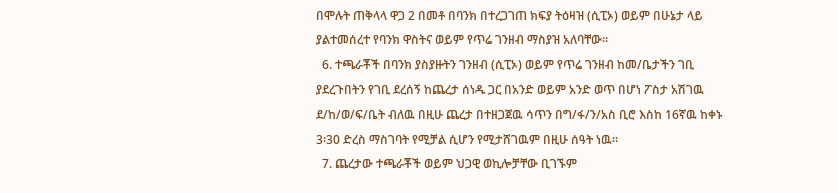በሞሉት ጠቅላላ ዋጋ 2 በመቶ በባንክ በተረጋገጠ ክፍያ ትዕዛዝ (ሲፒኦ) ወይም በሁኔታ ላይ ያልተመሰረተ የባንክ ዋስትና ወይም የጥሬ ገንዘብ ማስያዝ አለባቸው፡፡
  6. ተጫራቾች በባንክ ያስያዙትን ገንዘብ (ሲፒኦ) ወይም የጥሬ ገንዘብ ከመ/ቤታችን ገቢ ያደረጉበትን የገቢ ደረሰኝ ከጨረታ ሰነዱ ጋር በአንድ ወይም አንድ ወጥ በሆነ ፖስታ አሽገዉ ደ/ከ/ወ/ፍ/ቤት ብለዉ በዚሁ ጨረታ በተዘጋጀዉ ሳጥን በግ/ፋ/ን/አስ ቢሮ እስከ 16ኛዉ ከቀኑ 3፡30 ድረስ ማስገባት የሚቻል ሲሆን የሚታሸገዉም በዚሁ ሰዓት ነዉ፡፡
  7. ጨረታው ተጫራቾች ወይም ህጋዊ ወኪሎቻቸው ቢገኙም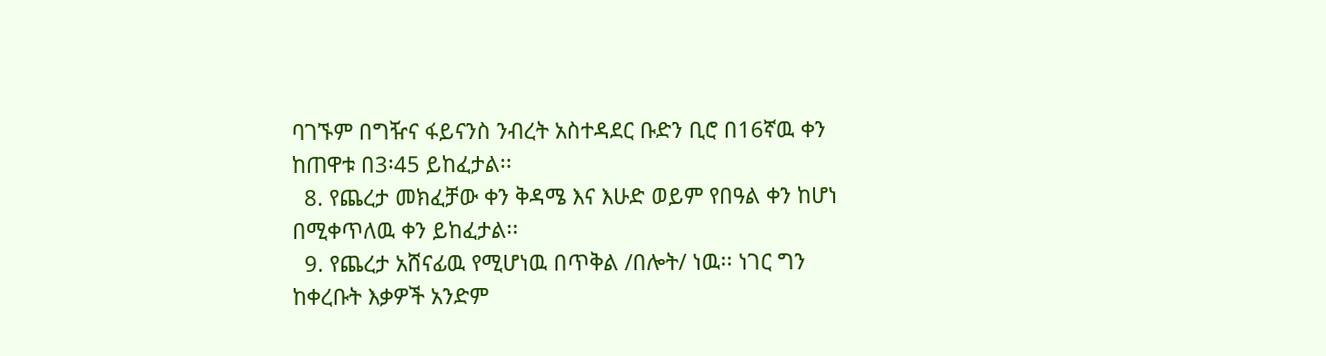ባገኙም በግዥና ፋይናንስ ንብረት አስተዳደር ቡድን ቢሮ በ16ኛዉ ቀን ከጠዋቱ በ3፡45 ይከፈታል፡፡
  8. የጨረታ መክፈቻው ቀን ቅዳሜ እና እሁድ ወይም የበዓል ቀን ከሆነ በሚቀጥለዉ ቀን ይከፈታል፡፡
  9. የጨረታ አሸናፊዉ የሚሆነዉ በጥቅል /በሎት/ ነዉ፡፡ ነገር ግን ከቀረቡት እቃዎች አንድም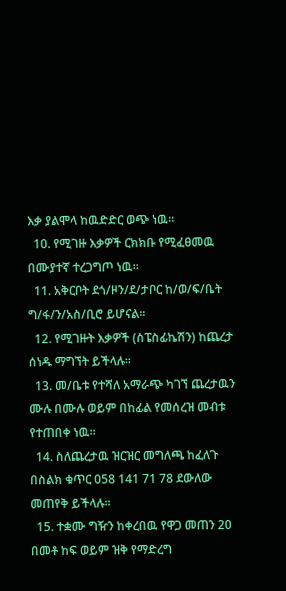እቃ ያልሞላ ከዉድድር ወጭ ነዉ፡፡
  10. የሚገዙ እቃዎች ርክክቡ የሚፈፀመዉ በሙያተኛ ተረጋግጦ ነዉ፡፡
  11. አቅርቦት ደጎ/ዞን/ደ/ታቦር ከ/ወ/ፍ/ቤት ግ/ፋ/ን/አስ/ቢሮ ይሆናል፡፡
  12. የሚገዙት እቃዎች (ስፔስፊኬሽን) ከጨረታ ሰነዱ ማግኘት ይችላሉ፡፡
  13. መ/ቤቱ የተሻለ አማራጭ ካገኘ ጨረታዉን ሙሉ በሙሉ ወይም በከፊል የመሰረዝ መብቱ የተጠበቀ ነዉ፡፡
  14. ስለጨረታዉ ዝርዝር መግለጫ ከፈለጉ በስልክ ቁጥር 058 141 71 78 ደውለው መጠየቅ ይችላሉ፡፡
  15. ተቋሙ ግዥን ከቀረበዉ የዋጋ መጠን 20 በመቶ ከፍ ወይም ዝቅ የማድረግ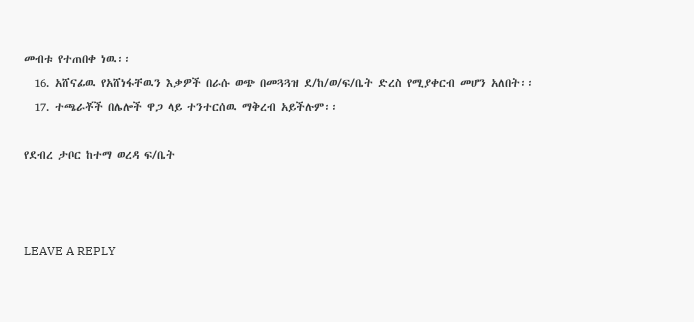መብቱ የተጠበቀ ነዉ፡፡
  16. አሸናፊዉ የአሸነፋቸዉን እቃዎች በራሱ ወጭ በመጓጓዝ ደ/ከ/ወ/ፍ/ቤት ድረስ የሚያቀርብ መሆን አለበት፡፡
  17. ተጫራቾች በሌሎች ዋጋ ላይ ተንተርሰዉ ማቅረብ አይችሉም፡፡

የደብረ ታቦር ከተማ ወረዳ ፍ/ቤት



LEAVE A REPLY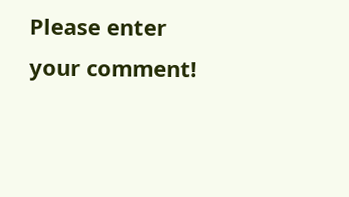Please enter your comment!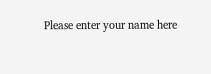Please enter your name here